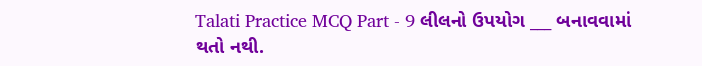Talati Practice MCQ Part - 9 લીલનો ઉપયોગ ___ બનાવવામાં થતો નથી.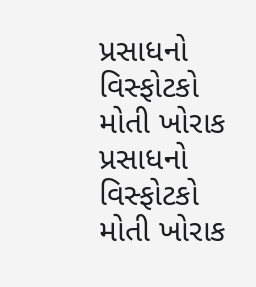પ્રસાધનો વિસ્ફોટકો મોતી ખોરાક પ્રસાધનો વિસ્ફોટકો મોતી ખોરાક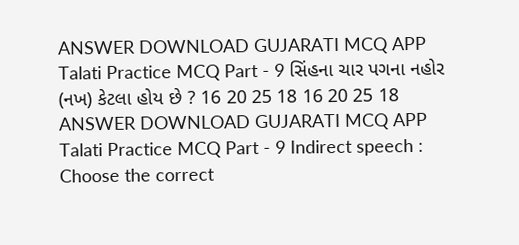ANSWER DOWNLOAD GUJARATI MCQ APP
Talati Practice MCQ Part - 9 સિંહના ચાર પગના નહોર (નખ) કેટલા હોય છે ? 16 20 25 18 16 20 25 18 ANSWER DOWNLOAD GUJARATI MCQ APP
Talati Practice MCQ Part - 9 Indirect speech : Choose the correct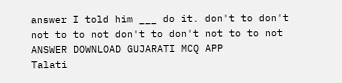answer I told him ___ do it. don't to don't not to to not don't to don't not to to not ANSWER DOWNLOAD GUJARATI MCQ APP
Talati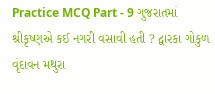Practice MCQ Part - 9 ગુજરાતમાં શ્રીકૃષ્ણએ કઈ નગરી વસાવી હતી ? દ્વારકા ગોકુળ વૃંદાવન મથુરા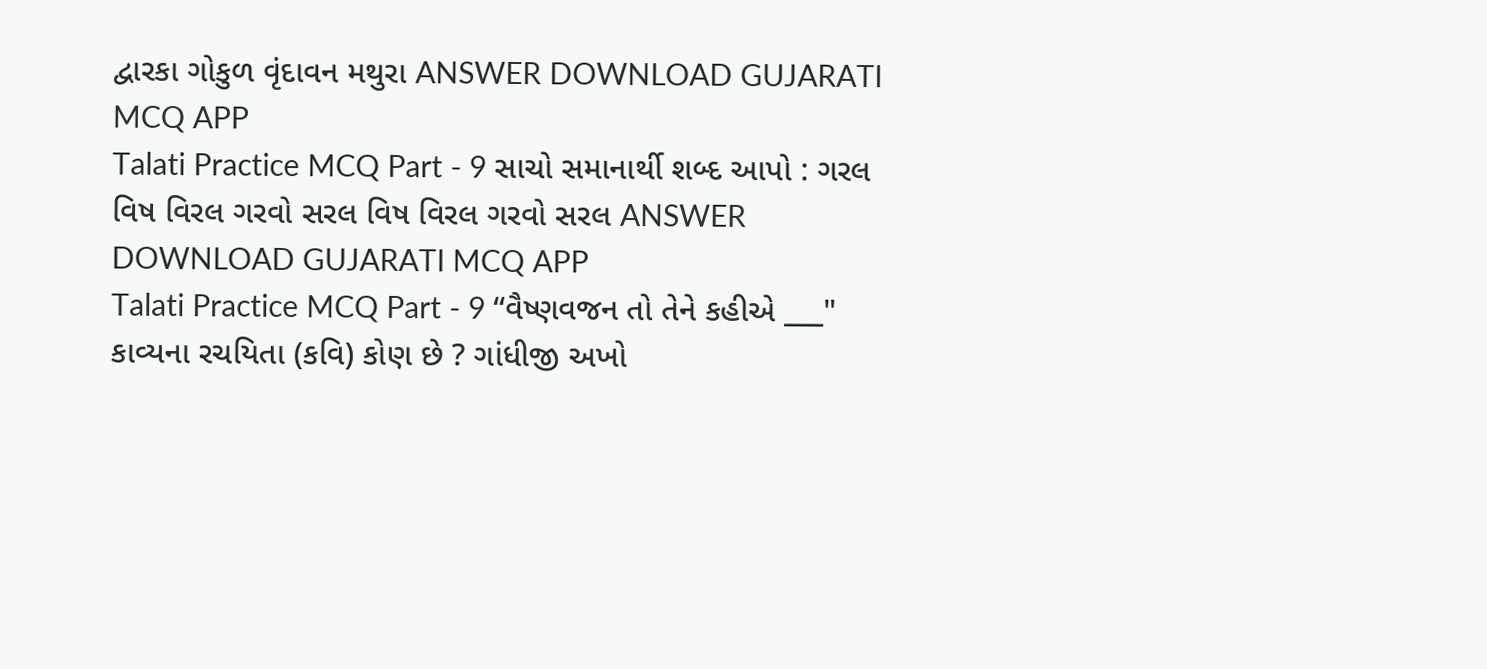દ્વારકા ગોકુળ વૃંદાવન મથુરા ANSWER DOWNLOAD GUJARATI MCQ APP
Talati Practice MCQ Part - 9 સાચો સમાનાર્થી શબ્દ આપો : ગરલ વિષ વિરલ ગરવો સરલ વિષ વિરલ ગરવો સરલ ANSWER DOWNLOAD GUJARATI MCQ APP
Talati Practice MCQ Part - 9 “વૈષ્ણવજન તો તેને કહીએ ___" કાવ્યના રચયિતા (કવિ) કોણ છે ? ગાંધીજી અખો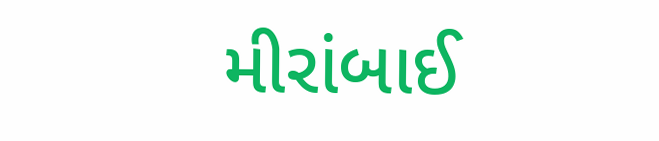મીરાંબાઈ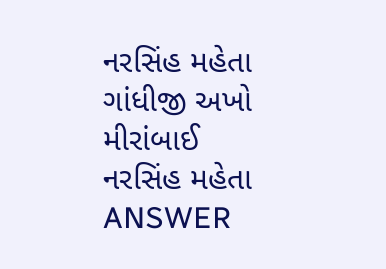નરસિંહ મહેતા ગાંધીજી અખો મીરાંબાઈ નરસિંહ મહેતા ANSWER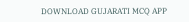DOWNLOAD GUJARATI MCQ APP